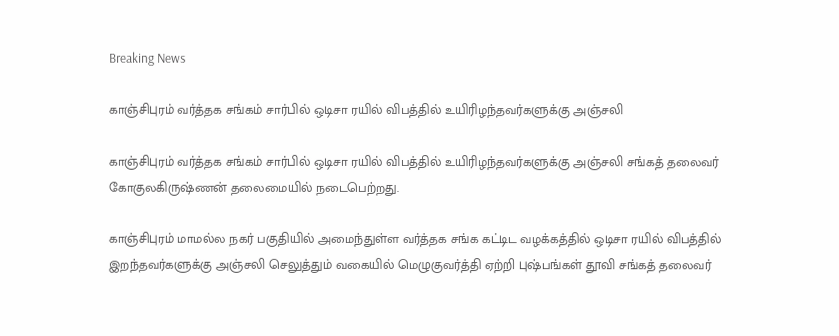Breaking News

காஞ்சிபுரம் வர்த்தக சங்கம் சார்பில் ஒடிசா ரயில் விபத்தில் உயிரிழந்தவர்களுக்கு அஞ்சலி

காஞ்சிபுரம் வர்த்தக சங்கம் சார்பில் ஒடிசா ரயில் விபத்தில் உயிரிழந்தவர்களுக்கு அஞ்சலி சங்கத் தலைவர் கோகுலகிருஷ்ணன் தலைமையில் நடைபெற்றது.

காஞ்சிபுரம் மாமல்ல நகர் பகுதியில் அமைந்துள்ள வர்த்தக சங்க கட்டிட வழக்கத்தில் ஒடிசா ரயில் விபத்தில் இறந்தவர்களுக்கு அஞ்சலி செலுத்தும் வகையில் மெழுகுவர்த்தி ஏற்றி புஷ்பங்கள் தூவி சங்கத் தலைவர்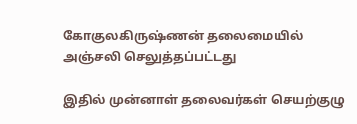கோகுலகிருஷ்ணன் தலைமையில் அஞ்சலி செலுத்தப்பட்டது

இதில் முன்னாள் தலைவர்கள் செயற்குழு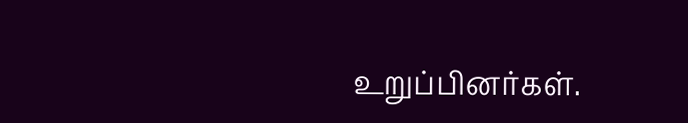உறுப்பினர்கள்.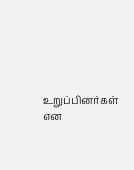உறுப்பினர்கள் என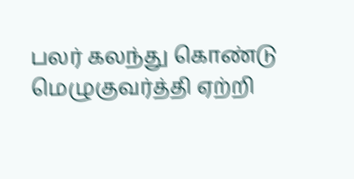பலர் கலந்து கொண்டு மெழுகுவர்த்தி ஏற்றி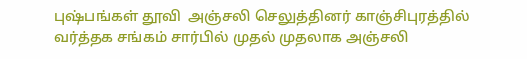புஷ்பங்கள் தூவி  அஞ்சலி செலுத்தினர் காஞ்சிபுரத்தில் வர்த்தக சங்கம் சார்பில் முதல் முதலாக அஞ்சலி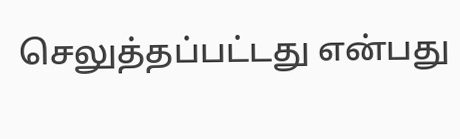செலுத்தப்பட்டது என்பது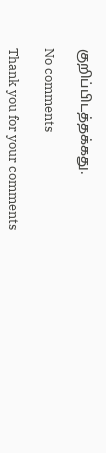குறிப்பிடத்தக்கது.

No comments

Thank you for your comments